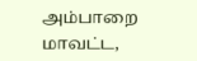அம்பாறை மாவட்ட,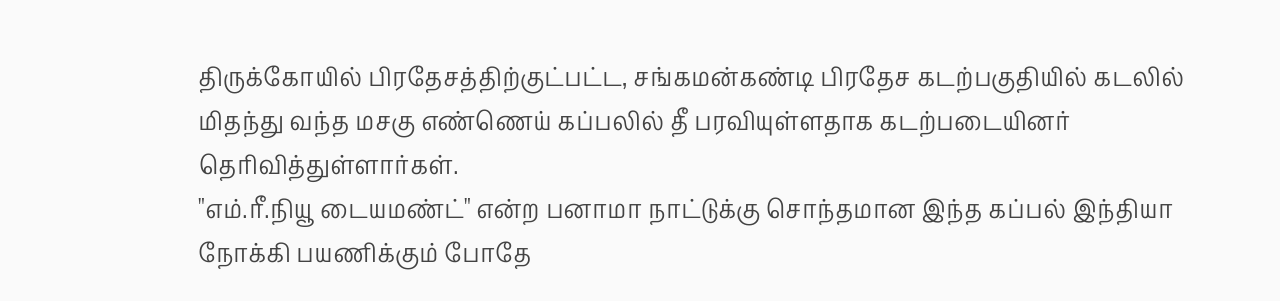திருக்கோயில் பிரதேசத்திற்குட்பட்ட, சங்கமன்கண்டி பிரதேச கடற்பகுதியில் கடலில் மிதந்து வந்த மசகு எண்ணெய் கப்பலில் தீ பரவியுள்ளதாக கடற்படையினர் தெரிவித்துள்ளார்கள்.
"எம்.ரீ.நியூ டையமண்ட்" என்ற பனாமா நாட்டுக்கு சொந்தமான இந்த கப்பல் இந்தியா நோக்கி பயணிக்கும் போதே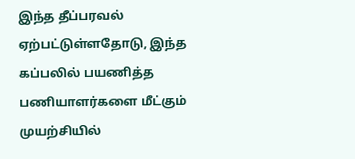இந்த தீப்பரவல் ஏற்பட்டுள்ளதோடு, இந்த கப்பலில் பயணித்த பணியாளர்களை மீட்கும் முயற்சியில்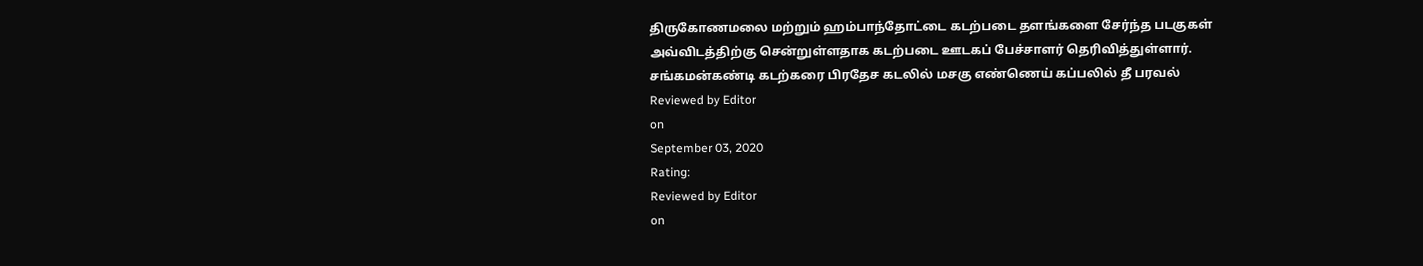திருகோணமலை மற்றும் ஹம்பாந்தோட்டை கடற்படை தளங்களை சேர்ந்த படகுகள் அவ்விடத்திற்கு சென்றுள்ளதாக கடற்படை ஊடகப் பேச்சாளர் தெரிவித்துள்ளார்.
சங்கமன்கண்டி கடற்கரை பிரதேச கடலில் மசகு எண்ணெய் கப்பலில் தீ பரவல்
Reviewed by Editor
on
September 03, 2020
Rating:
Reviewed by Editor
on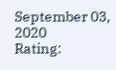September 03, 2020
Rating: